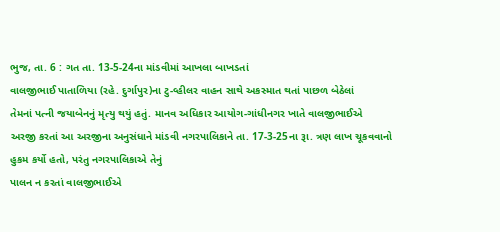ભુજ, તા. 6 : ગત તા. 13-5-24ના માંડવીમાં આખલા બાખડતાં
વાલજીભાઈ પાતાળિયા (રહે. દુર્ગાપુર)ના ટુ-વ્હીલર વાહન સાથે અકસ્માત થતાં પાછળ બેઠેલાં
તેમનાં પત્ની જયાબેનનું મૃત્યુ થયું હતું. માનવ અધિકાર આયોગ-ગાંધીનગર ખાતે વાલજીભાઈએ
અરજી કરતાં આ અરજીના અનુસંધાને માંડવી નગરપાલિકાને તા. 17-3-25ના રૂા. ત્રણ લાખ ચૂકવવાનો
હુકમ કર્યો હતો, પરંતુ નગરપાલિકાએ તેનું
પાલન ન કરતાં વાલજીભાઈએ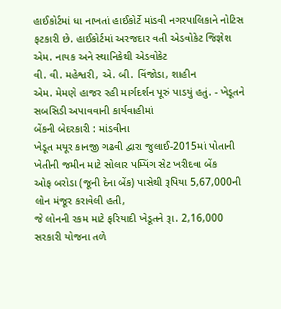હાઈકોર્ટમાં ધા નાખતાં હાઈકોર્ટે માંડવી નગરપાલિકાને નોટિસ
ફટકારી છે. હાઈકોર્ટમાં અરજદાર વતી એડવોકેટ જિજ્ઞેશ એમ. નાયક અને સ્થાનિકેથી એડવોકેટ
વી. વી. મહેશ્વરી, એ. બી. વિંજોડા, શાહીન
એમ. મેમણે હાજર રહી માર્ગદર્શન પૂરું પાડયું હતું. - ખેડૂતને સબસિડી અપાવવાની કાર્યવાહીમાં
બેંકની બેદરકારી : માંડવીના
ખેડૂત મયૂર કાનજી ગઢવી દ્વારા જુલાઈ-2015માં પોતાની ખેતીની જમીન માટે સોલાર પમ્પિંગ સેટ ખરીદવા બેંક
ઓફ બરોડા (જૂની દેના બેંક) પાસેથી રૂપિયા 5,67,000ની લોન મંજૂર કરાવેલી હતી,
જે લોનની રકમ માટે ફરિયાદી ખેડૂતને રૂા. 2,16,000 સરકારી યોજના તળે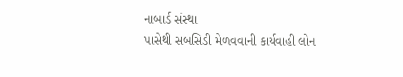નાબાર્ડ સંસ્થા
પાસેથી સબસિડી મેળવવાની કાર્યવાહી લોન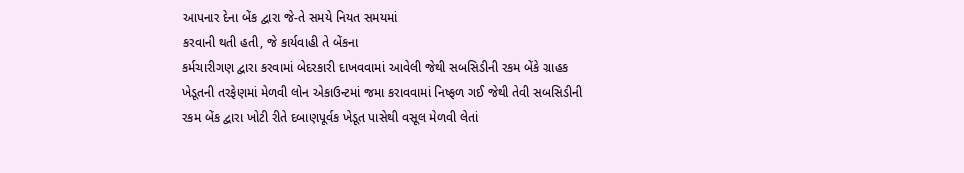આપનાર દેના બેંક દ્વારા જે-તે સમયે નિયત સમયમાં
કરવાની થતી હતી, જે કાર્યવાહી તે બેંકના
કર્મચારીગણ દ્વારા કરવામાં બેદરકારી દાખવવામાં આવેલી જેથી સબસિડીની રકમ બેંકે ગ્રાહક
ખેડૂતની તરફેણમાં મેળવી લોન એકાઉન્ટમાં જમા કરાવવામાં નિષ્ફળ ગઈ જેથી તેવી સબસિડીની
રકમ બેંક દ્વારા ખોટી રીતે દબાણપૂર્વક ખેડૂત પાસેથી વસૂલ મેળવી લેતાં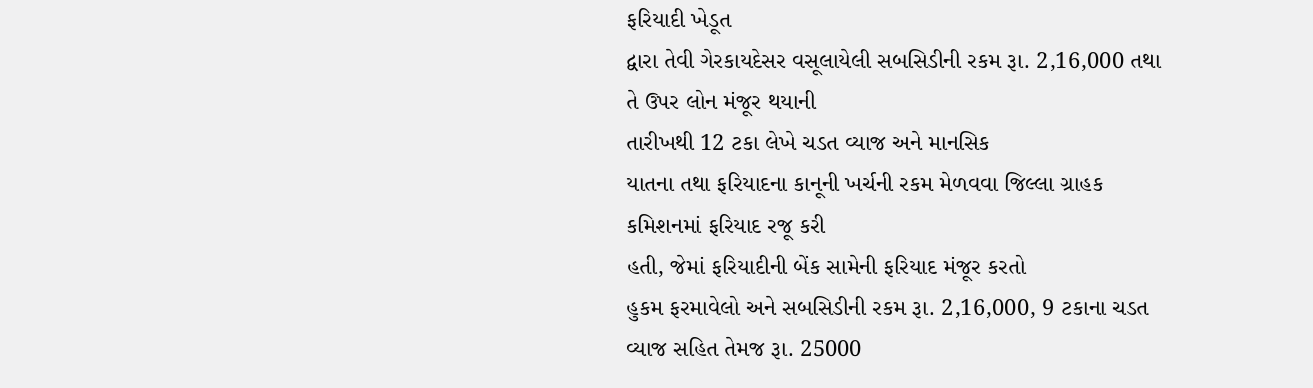ફરિયાદી ખેડૂત
દ્વારા તેવી ગેરકાયદેસર વસૂલાયેલી સબસિડીની રકમ રૂા. 2,16,000 તથા તે ઉપર લોન મંજૂર થયાની
તારીખથી 12 ટકા લેખે ચડત વ્યાજ અને માનસિક
યાતના તથા ફરિયાદના કાનૂની ખર્ચની રકમ મેળવવા જિલ્લા ગ્રાહક કમિશનમાં ફરિયાદ રજૂ કરી
હતી, જેમાં ફરિયાદીની બેંક સામેની ફરિયાદ મંજૂર કરતો
હુકમ ફરમાવેલો અને સબસિડીની રકમ રૂા. 2,16,000, 9 ટકાના ચડત વ્યાજ સહિત તેમજ રૂા. 25000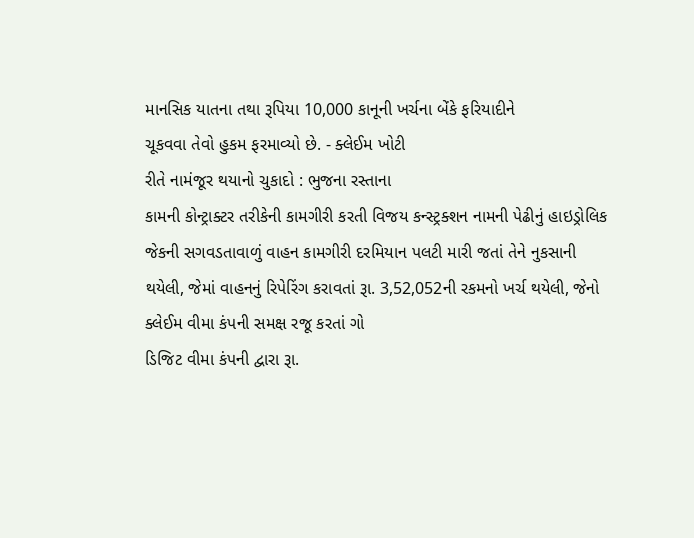માનસિક યાતના તથા રૂપિયા 10,000 કાનૂની ખર્ચના બેંકે ફરિયાદીને
ચૂકવવા તેવો હુકમ ફરમાવ્યો છે. - ક્લેઈમ ખોટી
રીતે નામંજૂર થયાનો ચુકાદો : ભુજના રસ્તાના
કામની કોન્ટ્રાક્ટર તરીકેની કામગીરી કરતી વિજય કન્સ્ટ્રક્શન નામની પેઢીનું હાઇડ્રોલિક
જેકની સગવડતાવાળું વાહન કામગીરી દરમિયાન પલટી મારી જતાં તેને નુકસાની થયેલી, જેમાં વાહનનું રિપેરિંગ કરાવતાં રૂા. 3,52,052ની રકમનો ખર્ચ થયેલી, જેનો ક્લેઈમ વીમા કંપની સમક્ષ રજૂ કરતાં ગો
ડિજિટ વીમા કંપની દ્વારા રૂા.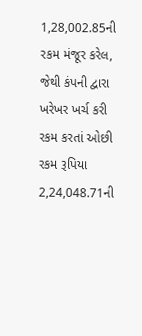1,28,002.85ની રકમ મંજૂર કરેલ, જેથી કંપની દ્વારા ખરેખર ખર્ચ કરી રકમ કરતાં ઓછી રકમ રૂપિયા 2,24,048.71ની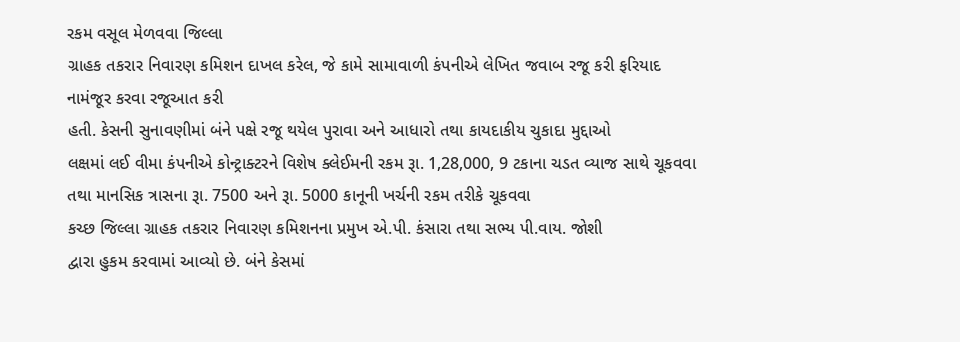રકમ વસૂલ મેળવવા જિલ્લા
ગ્રાહક તકરાર નિવારણ કમિશન દાખલ કરેલ, જે કામે સામાવાળી કંપનીએ લેખિત જવાબ રજૂ કરી ફરિયાદ નામંજૂર કરવા રજૂઆત કરી
હતી. કેસની સુનાવણીમાં બંને પક્ષે રજૂ થયેલ પુરાવા અને આધારો તથા કાયદાકીય ચુકાદા મુદ્દાઓ
લક્ષમાં લઈ વીમા કંપનીએ કોન્ટ્રાક્ટરને વિશેષ ક્લેઈમની રકમ રૂા. 1,28,000, 9 ટકાના ચડત વ્યાજ સાથે ચૂકવવા
તથા માનસિક ત્રાસના રૂા. 7500 અને રૂા. 5000 કાનૂની ખર્ચની રકમ તરીકે ચૂકવવા
કચ્છ જિલ્લા ગ્રાહક તકરાર નિવારણ કમિશનના પ્રમુખ એ.પી. કંસારા તથા સભ્ય પી.વાય. જોશી
દ્વારા હુકમ કરવામાં આવ્યો છે. બંને કેસમાં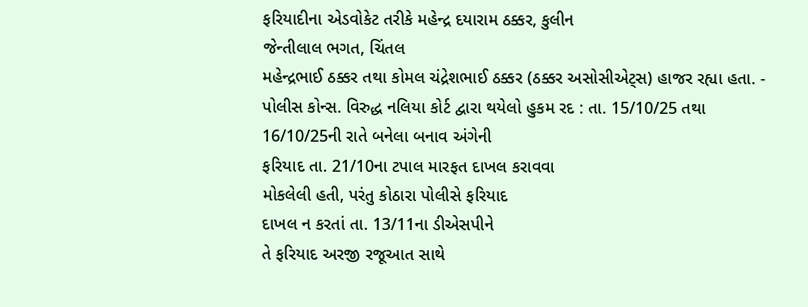ફરિયાદીના એડવોકેટ તરીકે મહેન્દ્ર દયારામ ઠક્કર, કુલીન
જેન્તીલાલ ભગત, ચિંતલ
મહેન્દ્રભાઈ ઠક્કર તથા કોમલ ચંદ્રેશભાઈ ઠક્કર (ઠક્કર અસોસીએટ્સ) હાજર રહ્યા હતા. - પોલીસ કોન્સ. વિરુદ્ધ નલિયા કોર્ટ દ્વારા થયેલો હુકમ રદ : તા. 15/10/25 તથા 16/10/25ની રાતે બનેલા બનાવ અંગેની
ફરિયાદ તા. 21/10ના ટપાલ મારફત દાખલ કરાવવા
મોકલેલી હતી, પરંતુ કોઠારા પોલીસે ફરિયાદ
દાખલ ન કરતાં તા. 13/11ના ડીએસપીને
તે ફરિયાદ અરજી રજૂઆત સાથે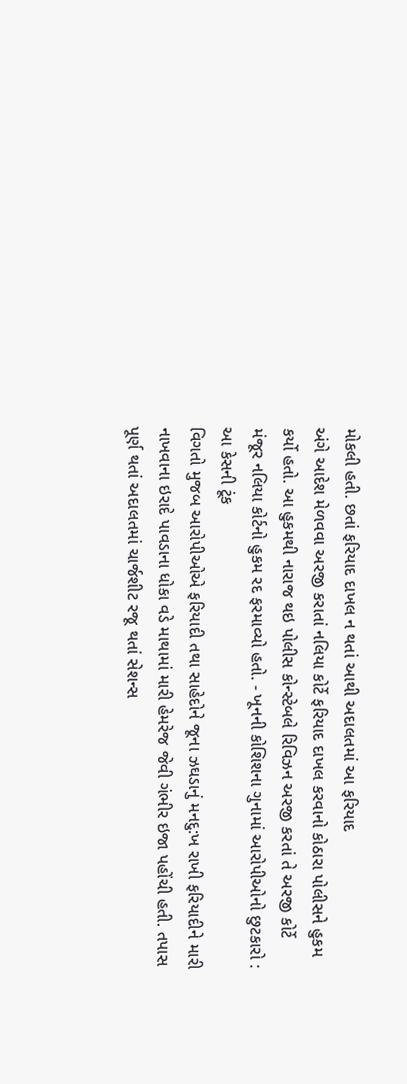મોકલી હતી. છતાં ફરિયાદ દાખલ ન થતાં આથી અદાલતમાં આ ફરિયાદ
અંગે આદેશ મેળવવા અરજી કરાતાં નલિયા કોર્ટે ફરિયાદ દાખલ કરવાનો કોઠારા પોલીસને હુકમ
કર્યો હતો. આ હુકમથી નારાજ થઇ પોલીસ કોન્સ્ટેબલે રિવિઝન અરજી કરતાં તે અરજી કોર્ટે
મંજૂર નલિયા કોર્ટનો હુકમ રદ ફરમાવ્યો હતો. - ખૂનની કોશિશના ગુનામાં આરોપીઓનો છુટકારો : આ કેસની ટૂંક
વિગતો મુજબ આરોપીઓએ ફરિયાદી તથા સાહેદોને જૂના ઝઘડાનું મનદુ:ખ રાખી ફરિયાદીને મારી
નાખવાના ઇરાદે પાવડાના ધોકા વડે માથામાં મારી હેમરેજ જેવી ગંભીર ઇજા પહોંચી હતી. તપાસ
પૂર્ણ થતાં અદાલતમાં ચાર્જશીટ રજૂ થતાં સેશન્સ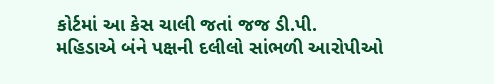કોર્ટમાં આ કેસ ચાલી જતાં જજ ડી.પી.
મહિડાએ બંને પક્ષની દલીલો સાંભળી આરોપીઓ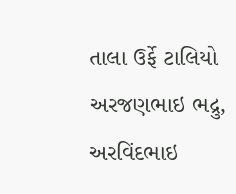તાલા ઉર્ફે ટાલિયો અરજણભાઇ ભદ્રુ, અરવિંદભાઇ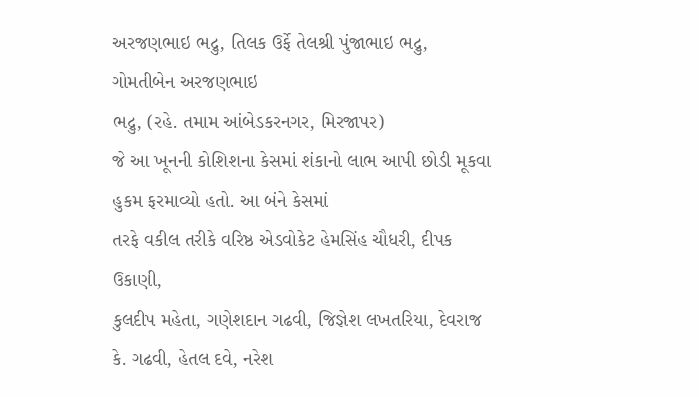અરજણભાઇ ભદ્રુ, તિલક ઉર્ફે તેલશ્રી પુંજાભાઇ ભદ્રુ, ગોમતીબેન અરજણભાઇ
ભદ્રુ, (રહે. તમામ આંબેડકરનગર, મિરજાપર)
જે આ ખૂનની કોશિશના કેસમાં શંકાનો લાભ આપી છોડી મૂકવા હુકમ ફરમાવ્યો હતો. આ બંને કેસમાં
તરફે વકીલ તરીકે વરિષ્ઠ એડવોકેટ હેમસિંહ ચૌધરી, દીપક ઉકાણી,
કુલદીપ મહેતા, ગણેશદાન ગઢવી, જિજ્ઞેશ લખતરિયા, દેવરાજ કે. ગઢવી, હેતલ દવે, નરેશ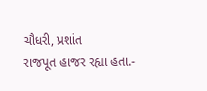ચૌધરી, પ્રશાંત
રાજપૂત હાજર રહ્યા હતા.-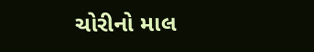ચોરીનો માલ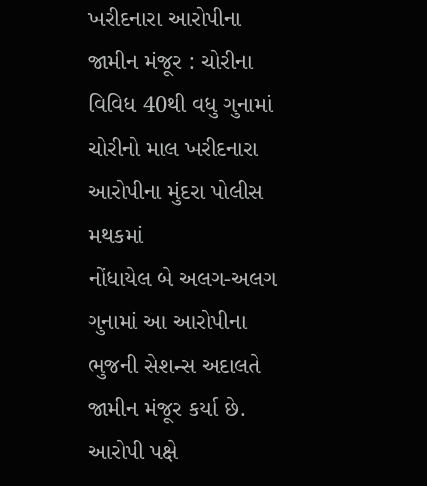ખરીદનારા આરોપીના જામીન મંજૂર : ચોરીના વિવિધ 40થી વધુ ગુનામાં ચોરીનો માલ ખરીદનારા આરોપીના મુંદરા પોલીસ મથકમાં
નોંધાયેલ બે અલગ-અલગ ગુનામાં આ આરોપીના ભુજની સેશન્સ અદાલતે જામીન મંજૂર કર્યા છે.
આરોપી પક્ષે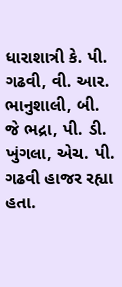ધારાશાત્રી કે. પી. ગઢવી, વી. આર. ભાનુશાલી, બી. જે ભદ્રા, પી. ડી. ખુંગલા, એચ. પી. ગઢવી હાજર રહ્યા હતા.